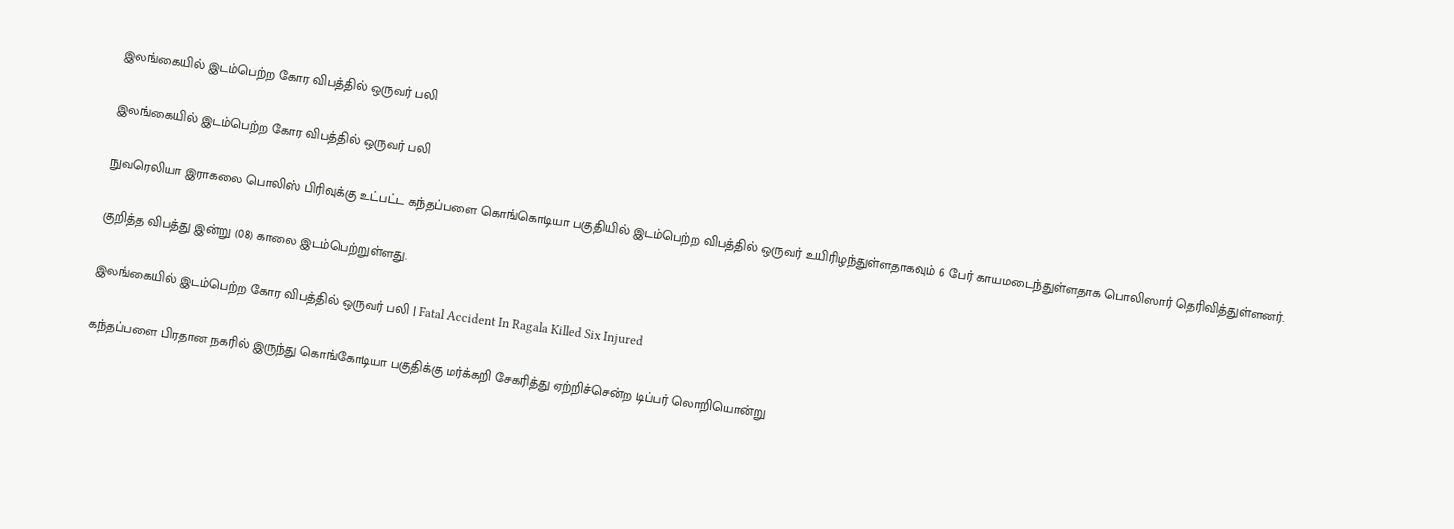இலங்கையில் இடம்பெற்ற கோர விபத்தில் ஒருவர் பலி

இலங்கையில் இடம்பெற்ற கோர விபத்தில் ஒருவர் பலி

நுவரெலியா இராகலை பொலிஸ் பிரிவுக்கு உட்பட்ட கந்தப்பளை கொங்கொடியா பகுதியில் இடம்பெற்ற விபத்தில் ஒருவர் உயிரிழந்துள்ளதாகவும் 6 பேர் காயமடைந்துள்ளதாக பொலிஸார் தெரிவித்துள்ளனர்.

குறித்த விபத்து இன்று (08) காலை இடம்பெற்றுள்ளது.

இலங்கையில் இடம்பெற்ற கோர விபத்தில் ஒருவர் பலி | Fatal Accident In Ragala Killed Six Injured

கந்தப்பளை பிரதான நகரில் இருந்து கொங்கோடியா பகுதிக்கு மர்க்கறி சேகரித்து ஏற்றிச்சென்ற டிப்பர் லொறியொன்று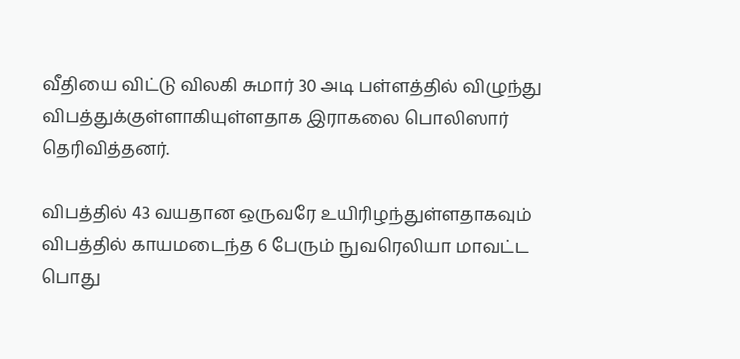வீதியை விட்டு விலகி சுமார் 30 அடி பள்ளத்தில் விழுந்து விபத்துக்குள்ளாகியுள்ளதாக இராகலை பொலிஸார் தெரிவித்தனர்.

விபத்தில் 43 வயதான ஒருவரே உயிரிழந்துள்ளதாகவும் விபத்தில் காயமடைந்த 6 பேரும் நுவரெலியா மாவட்ட பொது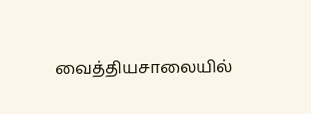வைத்தியசாலையில்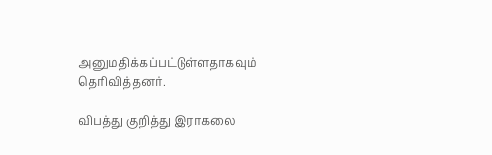அனுமதிக்கப்பட்டுள்ளதாகவும் தெரிவித்தனர்.

விபத்து குறித்து இராகலை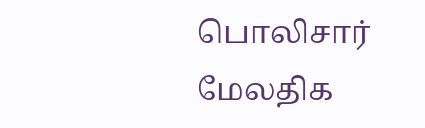பொலிசார் மேலதிக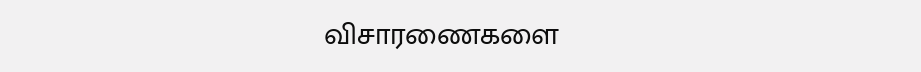விசாரணைகளை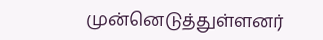முன்னெடுத்துள்ளனர்